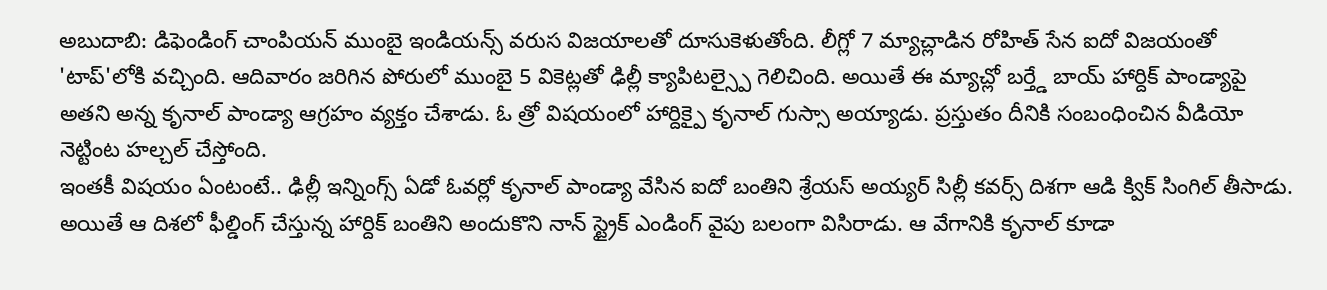అబుదాబి: డిఫెండింగ్ చాంపియన్ ముంబై ఇండియన్స్ వరుస విజయాలతో దూసుకెళుతోంది. లీగ్లో 7 మ్యాచ్లాడిన రోహిత్ సేన ఐదో విజయంతో 'టాప్'లోకి వచ్చింది. ఆదివారం జరిగిన పోరులో ముంబై 5 వికెట్లతో ఢిల్లీ క్యాపిటల్స్పై గెలిచింది. అయితే ఈ మ్యాచ్లో బర్త్డే బాయ్ హార్దిక్ పాండ్యాపై అతని అన్న కృనాల్ పాండ్యా ఆగ్రహం వ్యక్తం చేశాడు. ఓ త్రో విషయంలో హార్దిక్పై కృనాల్ గుస్సా అయ్యాడు. ప్రస్తుతం దీనికి సంబంధించిన వీడియో నెట్టింట హల్చల్ చేస్తోంది.
ఇంతకీ విషయం ఏంటంటే.. ఢిల్లీ ఇన్నింగ్స్ ఏడో ఓవర్లో కృనాల్ పాండ్యా వేసిన ఐదో బంతిని శ్రేయస్ అయ్యర్ సిల్లీ కవర్స్ దిశగా ఆడి క్విక్ సింగిల్ తీసాడు. అయితే ఆ దిశలో ఫీల్డింగ్ చేస్తున్న హార్దిక్ బంతిని అందుకొని నాన్ స్ట్రైక్ ఎండింగ్ వైపు బలంగా విసిరాడు. ఆ వేగానికి కృనాల్ కూడా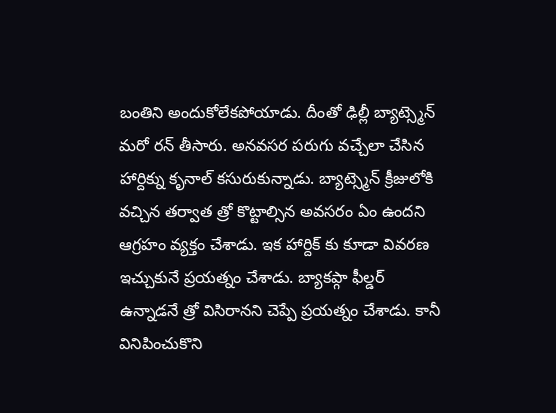బంతిని అందుకోలేకపోయాడు. దీంతో ఢిల్లీ బ్యాట్స్మెన్ మరో రన్ తీసారు. అనవసర పరుగు వచ్చేలా చేసిన హార్దిక్ను కృనాల్ కసురుకున్నాడు. బ్యాట్స్మెన్ క్రీజులోకి వచ్చిన తర్వాత త్రో కొట్టాల్సిన అవసరం ఏం ఉందని ఆగ్రహం వ్యక్తం చేశాడు. ఇక హార్దిక్ కు కూడా వివరణ ఇచ్చుకునే ప్రయత్నం చేశాడు. బ్యాకప్గా ఫీల్డర్ ఉన్నాడనే త్రో విసిరానని చెప్పే ప్రయత్నం చేశాడు. కానీ వినిపించుకొని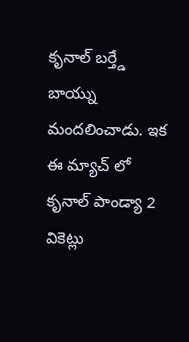కృనాల్ బర్త్డే బాయ్ను మందలించాడు. ఇక ఈ మ్యాచ్ లో కృనాల్ పాండ్యా 2 వికెట్లు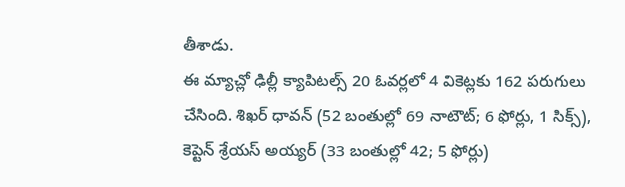తీశాడు.
ఈ మ్యాచ్లో ఢిల్లీ క్యాపిటల్స్ 20 ఓవర్లలో 4 వికెట్లకు 162 పరుగులు చేసింది. శిఖర్ ధావన్ (52 బంతుల్లో 69 నాటౌట్; 6 ఫోర్లు, 1 సిక్స్), కెప్టెన్ శ్రేయస్ అయ్యర్ (33 బంతుల్లో 42; 5 ఫోర్లు)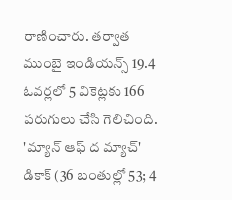రాణించారు. తర్వాత ముంబై ఇండియన్స్ 19.4 ఓవర్లలో 5 వికెట్లకు 166 పరుగులు చేసి గెలిచింది. 'మ్యాన్ ఆఫ్ ద మ్యాచ్' డికాక్ (36 బంతుల్లో 53; 4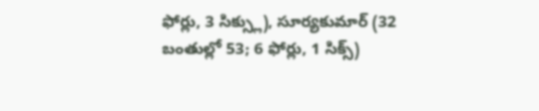ఫోర్లు, 3 సిక్స్లు), సూర్యకుమార్ (32 బంతుల్లో 53; 6 ఫోర్లు, 1 సిక్స్)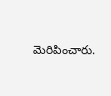మెరిపించారు.